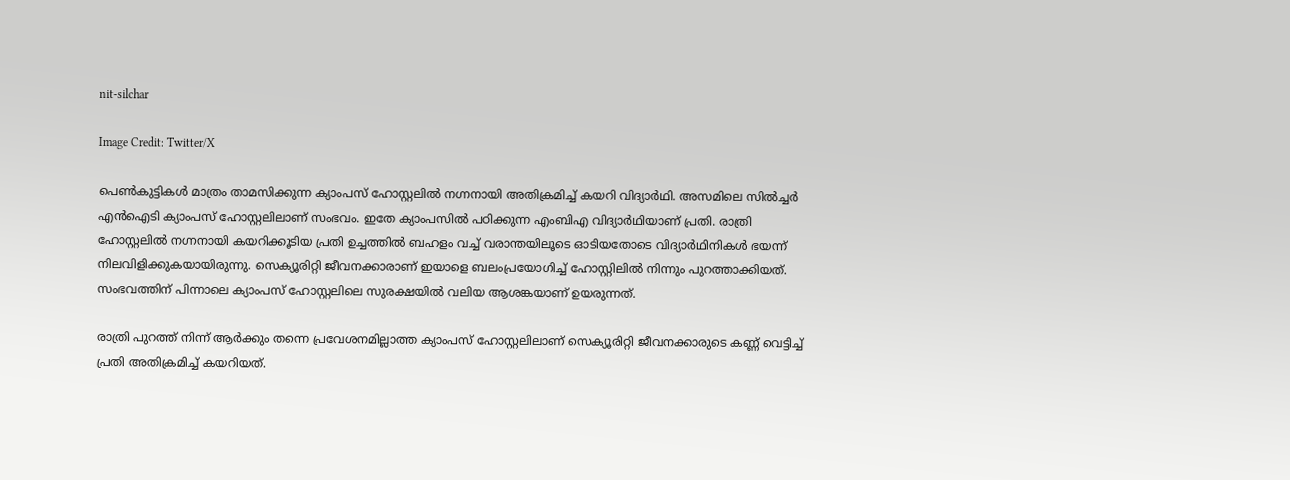nit-silchar

Image Credit: Twitter/X

പെണ്‍കുട്ടികള്‍ മാത്രം താമസിക്കുന്ന ക്യാംപസ് ഹോസ്റ്റലില്‍ നഗ്നനായി അതിക്രമിച്ച് കയറി വിദ്യാര്‍ഥി. അസമിലെ സില്‍ച്ചര്‍ എന്‍ഐടി ക്യാംപസ് ഹോസ്റ്റലിലാണ് സംഭവം. ഇതേ ക്യാംപസില്‍ പഠിക്കുന്ന എംബിഎ വിദ്യാര്‍ഥിയാണ് പ്രതി. രാത്രി ഹോസ്റ്റലില്‍ നഗ്നനായി കയറിക്കൂടിയ പ്രതി ഉച്ചത്തില്‍ ബഹളം വച്ച് വരാന്തയിലൂടെ ഓടിയതോടെ വിദ്യാര്‍ഥിനികള്‍ ഭയന്ന് നിലവിളിക്കുകയായിരുന്നു. സെക്യൂരിറ്റി ജീവനക്കാരാണ് ഇയാളെ ബലംപ്രയോഗിച്ച് ഹോസ്റ്റിലില്‍ നിന്നും പുറത്താക്കിയത്. സംഭവത്തിന് പിന്നാലെ ക്യാംപസ് ഹോസ്റ്റലിലെ സുരക്ഷയില്‍ വലിയ ആശങ്കയാണ് ഉയരുന്നത്.

രാത്രി പുറത്ത് നിന്ന് ആര്‍ക്കും തന്നെ പ്രവേശനമില്ലാത്ത ക്യാംപസ് ഹോസ്റ്റലിലാണ് സെക്യൂരിറ്റി ജീവനക്കാരുടെ കണ്ണ് വെട്ടിച്ച് പ്രതി അതിക്രമിച്ച് കയറിയത്.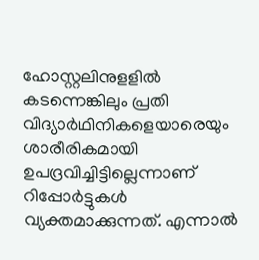ഹോസ്റ്റലിനുളളില്‍ കടന്നെങ്കിലും പ്രതി വിദ്യാര്‍ഥിനികളെയാരെയും ശാരീരികമായി ഉപദ്രവിച്ചിട്ടില്ലെന്നാണ് റിപ്പോര്‍ട്ടുകള്‍ വ്യക്തമാക്കുന്നത്. എന്നാല്‍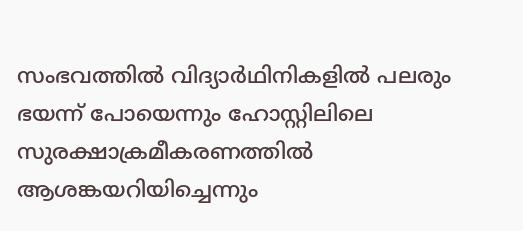സംഭവത്തില്‍ വിദ്യാര്‍ഥിനികളില്‍ പലരും ഭയന്ന് പോയെന്നും ഹോസ്റ്റിലിലെ സുരക്ഷാക്രമീകരണത്തില്‍ ആശങ്കയറിയിച്ചെന്നും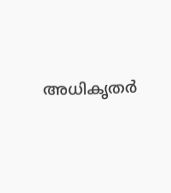അധികൃതര്‍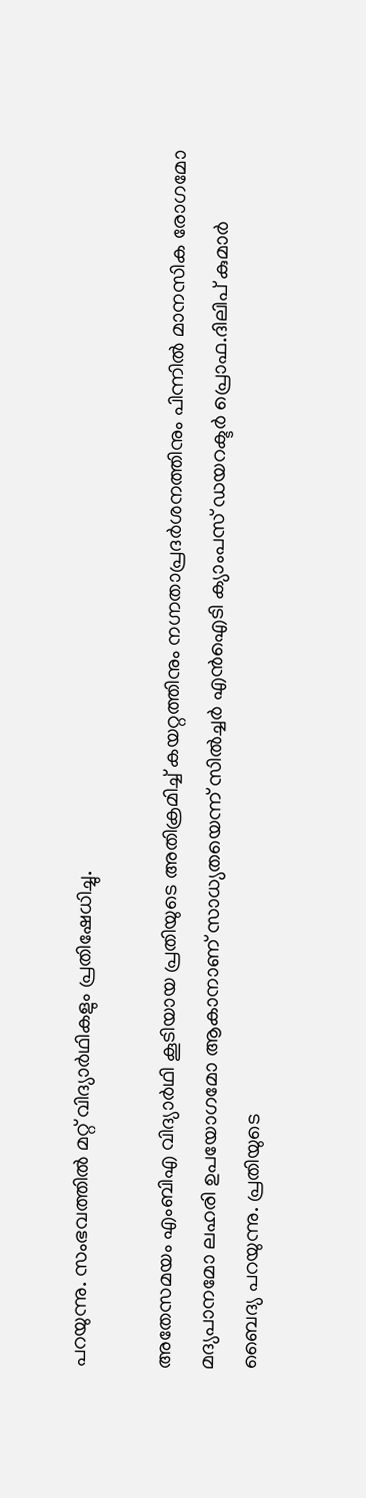പറയുന്നു. സംഭവത്തില്‍ മറ്റ് വിദ്യാര്‍ഥികളും പ്രതിഷേധിച്ചു.

അതേസമയം എംബിഎ വിദ്യാര്‍ഥി കൂടിയായ പ്രതിയുടെ അതിക്രമിച്ച് കയറ്റത്തിനും നഗ്നതാപ്രദര്‍ശനത്തിനും പിന്നില്‍ മാനസിക രോഗമോ മദ്യപാനമോ ലഹരി ഉപയോഗമോ ആകാനാണ് സാധ്യതയെന്ന് സില്‍ച്ചര്‍ എന്‍ഐടി ക്യാംപസ് ഡയറക്ടര്‍ പ്രൊഫ.ദിലിപ് കുമാര്‍ ബൈദ്യ പറയുന്നു. പ്രതിയുടെ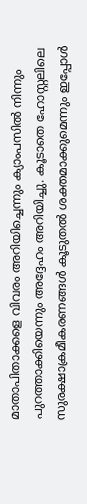മാതാപിതാക്കളെ വിവരം അറിയിച്ചെന്നും ക്യാംപസില്‍ നിന്നും പുറത്താക്കിയെന്നും അദ്ദേഹം അറിയിച്ചു. കൂടാതെ ഹോസ്റ്റലിലെ സുരക്ഷാക്രമീകരണങ്ങള്‍ കൂടുതല്‍ ശക്തമാക്കുമെന്നും ഇപ്പോള്‍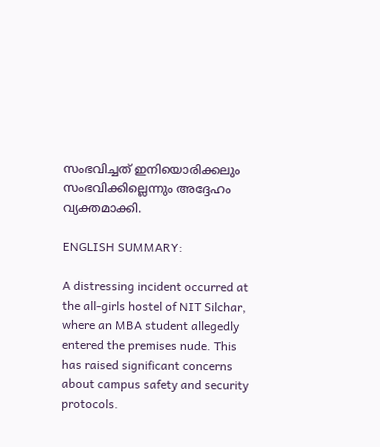സംഭവിച്ചത് ഇനിയൊരിക്കലും സംഭവിക്കില്ലെന്നും അദ്ദേഹം വ്യക്തമാക്കി.

ENGLISH SUMMARY:

A distressing incident occurred at the all-girls hostel of NIT Silchar, where an MBA student allegedly entered the premises nude. This has raised significant concerns about campus safety and security protocols.